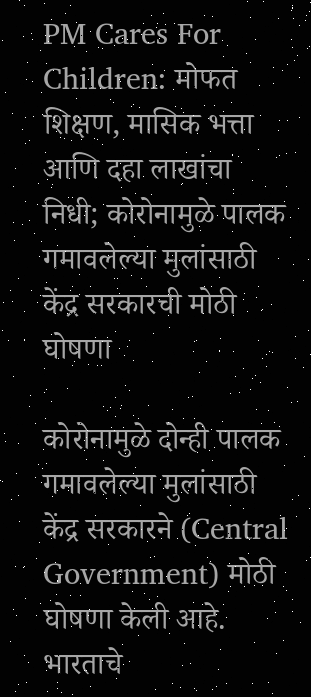PM Cares For Children: मोफत शिक्षण, मासिक भत्ता आणि दहा लाखांचा निधी; कोरोनामुळे पालक गमावलेल्या मुलांसाठी केंद्र सरकारची मोठी घोषणा

कोरोनामुळे दोन्ही पालक गमावलेल्या मुलांसाठी केंद्र सरकारने (Central Government) मोठी घोषणा केली आहे. भारताचे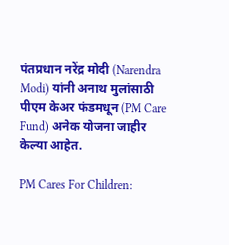पंतप्रधान नरेंद्र मोदी (Narendra Modi) यांनी अनाथ मुलांसाठी पीएम केअर फंडमधून (PM Care Fund) अनेक योजना जाहीर केल्या आहेत.

PM Cares For Children: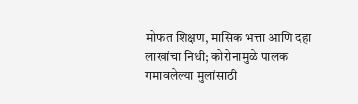मोफत शिक्षण, मासिक भत्ता आणि दहा लाखांचा निधी; कोरोनामुळे पालक गमावलेल्या मुलांसाठी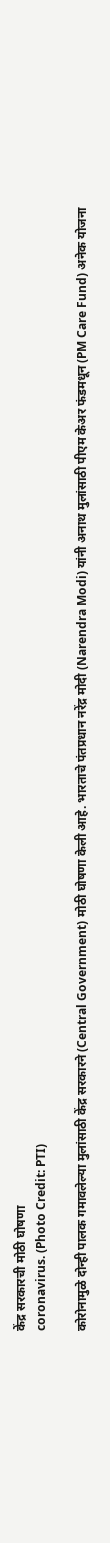केंद्र सरकारची मोठी घोषणा
coronavirus. (Photo Credit: PTI)

कोरोनामुळे दोन्ही पालक गमावलेल्या मुलांसाठी केंद्र सरकारने (Central Government) मोठी घोषणा केली आहे. भारताचे पंतप्रधान नरेंद्र मोदी (Narendra Modi) यांनी अनाथ मुलांसाठी पीएम केअर फंडमधून (PM Care Fund) अनेक योजना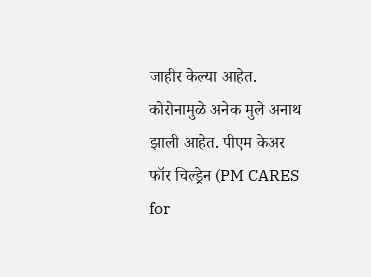जाहीर केल्या आहेत. कोरोनामुळे अनेक मुले अनाथ झाली आहेत. पीएम केअर फॉर चिल्ड्रेन (PM CARES for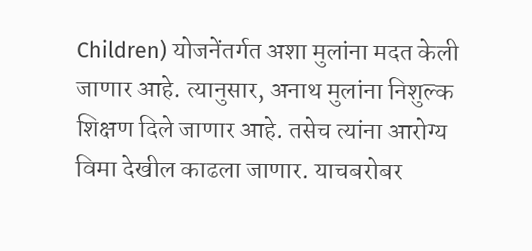Children) योजनेंतर्गत अशा मुलांना मदत केली जाणार आहे. त्यानुसार, अनाथ मुलांना निशुल्क शिक्षण दिले जाणार आहे. तसेच त्यांना आरोग्य विमा देखील काढला जाणार. याचबरोबर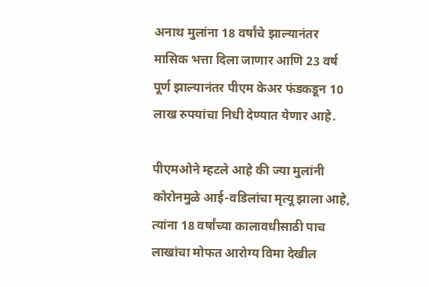अनाथ मुलांना 18 वर्षांचे झाल्यानंतर मासिक भत्ता दिला जाणार आणि 23 वर्ष पूर्ण झाल्यानंतर पीएम केअर फंडकडून 10 लाख रुपयांचा निधी देण्यात येणार आहे.

पीएमओने म्हटले आहे की ज्या मुलांनी कोरोनमुळे आई-वडिलांचा मृत्यू झाला आहे, त्यांना 18 वर्षांच्या कालावधीसाठी पाच लाखांचा मोफत आरोग्य विमा देखील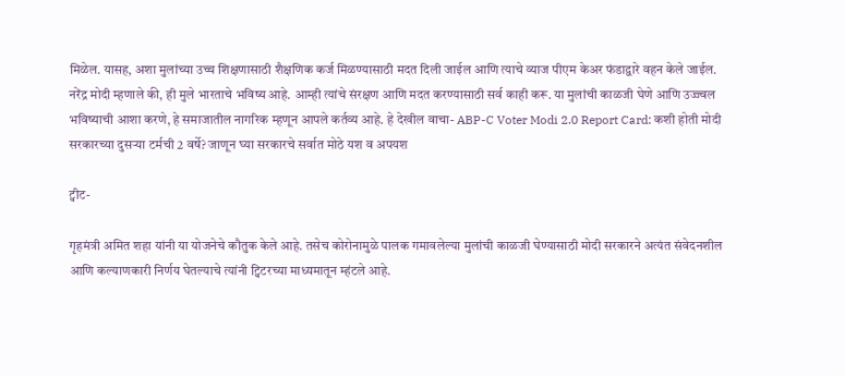मिळेल. यासह, अशा मुलांच्या उच्च शिक्षणासाठी शैक्षणिक कर्ज मिळण्यासाठी मदत दिली जाईल आणि त्याचे व्याज पीएम केअर फंडाद्वारे वहन केले जाईल. नरेंद्र मोदी म्हणाले की, ही मुले भारताचे भविष्य आहे. आम्ही त्यांचे संरक्षण आणि मदत करण्यासाठी सर्व काही करू. या मुलांची काळजी घेणे आणि उज्ज्वल भविष्याची आशा करणे, हे समाजातील नागरिक म्हणून आपले कर्तव्य आहे. हे देखील वाचा- ABP-C Voter Modi 2.0 Report Card: कशी होती मोदी सरकारच्या दुसऱ्या टर्मची 2 वर्षे? जाणून घ्या सरकारचे सर्वात मोठे यश व अपयश

ट्वीट-

गृहमंत्री अमित शहा यांनी या योजनेचे कौतुक केले आहे. तसेच कोरोनामुळे पालक गमावलेल्या मुलांची काळजी घेण्यासाठी मोदी सरकारने अत्यंत संवेदनशील आणि कल्याणकारी निर्णय घेतल्याचे त्यांनी ट्विटरच्या माध्यमातून म्हंटले आहे.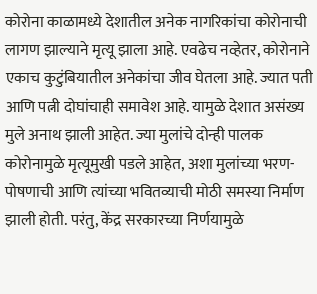कोरोना काळामध्ये देशातील अनेक नागरिकांचा कोरोनाची लागण झाल्याने मृत्यू झाला आहे. एवढेच नव्हेतर, कोरोनाने एकाच कुटुंबियातील अनेकांचा जीव घेतला आहे. ज्यात पती आणि पत्नी दोघांचाही समावेश आहे. यामुळे देशात असंख्य मुले अनाथ झाली आहेत. ज्या मुलांचे दोन्ही पालक कोरोनामुळे मृत्यूमुखी पडले आहेत, अशा मुलांच्या भरण-पोषणाची आणि त्यांच्या भवितव्याची मोठी समस्या निर्माण झाली होती. परंतु, केंद्र सरकारच्या निर्णयामुळे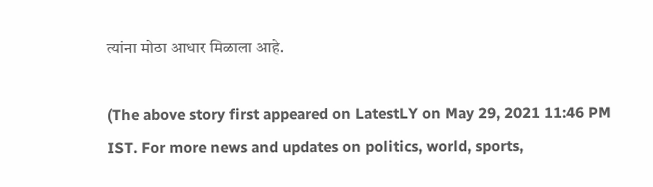त्यांना मोठा आधार मिळाला आहे.

(The above story first appeared on LatestLY on May 29, 2021 11:46 PM IST. For more news and updates on politics, world, sports,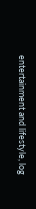entertainment and lifestyle, log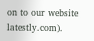on to our website latestly.com).